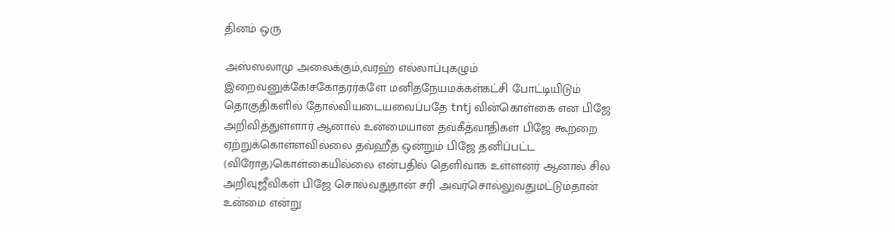தினம் ஒரு

அஸ்ஸலாமு அலைக்கும்,வரஹ் எல்லாப்புகழும் இறைவனுக்கே!சகோதரர்களே மனிதநேயமக்கள்கட்சி போட்டியிடும் தொகுதிகளில் தோல்வியடையவைப்பதே tntj வின்கொள்கை என பிஜே அறிவித்துள்ளார் ஆனால் உன்மையான தவ்கீத்வாதிகள் பிஜே கூற்றை ஏற்றுக்கொள்ளவில்லை தவ்ஹீத் ஒன்றும் பிஜே தனிப்பட்ட (விரோத)கொள்கையில்லை என்பதில் தெளிவாக உள்ளனர் ஆனால் சில அறிவுஜீவிகள் பிஜே சொல்வதுதான் சரி அவர்சொல்லுவதுமட்டும்தான் உன்மை என்று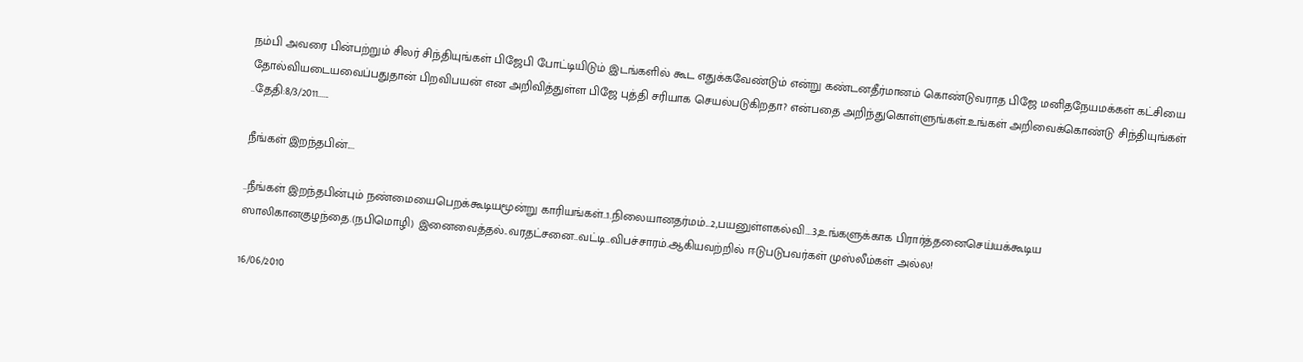நம்பி அவரை பின்பற்றும் சிலர் சிந்தியுங்கள் பிஜேபி போட்டியிடும் இடங்களில் கூட எதுக்கவேண்டும் என்று கண்டனதீர்மானம் கொண்டுவராத பிஜே மனிதநேயமக்கள் கட்சியை தோல்வியடையவைப்பதுதான் பிறவிபயன் என அறிவித்துள்ள பிஜே புத்தி சரியாக செயல்படுகிறதா? என்பதை அறிந்துகொள்ளுங்கள்.உங்கள் அறிவைக்கொண்டு சிந்தியுங்கள் ..தேதி:8/3/2011......

நீங்கள் இறந்தபின்....

..நீங்கள் இறந்தபின்பும் நண்மையைபெறக்கூடியமூன்று காரியங்கள்..1.நிலையானதர்மம்...2,பயனுள்ளகல்வி....3,உங்களுக்காக பிரார்த்தனைசெய்யக்கூடிய ஸாலிகானகுழந்தை.(நபிமொழி) இனைவைத்தல்..வரதட்சனை..வட்டி..விபச்சாரம்.ஆகியவற்றில் ஈடுபடுபவர்கள் முஸ்லீம்கள் அல்ல!

16/06/2010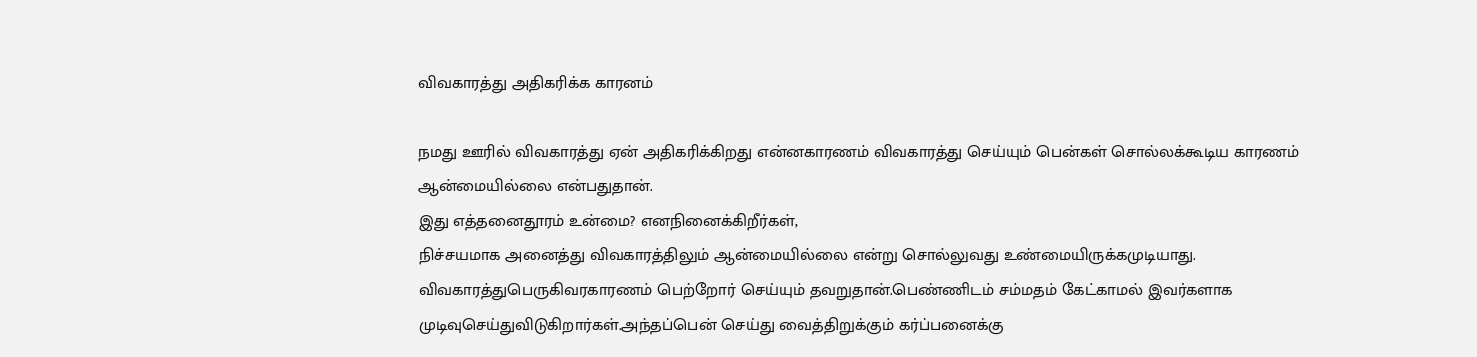விவகாரத்து அதிகரிக்க காரனம்

நமது ஊரில் விவகாரத்து ஏன் அதிகரிக்கிறது என்னகாரணம் விவகாரத்து செய்யும் பென்கள் சொல்லக்கூடிய காரணம் ஆன்மையில்லை என்பதுதான்.
இது எத்தனைதூரம் உன்மை? எனநினைக்கிறீர்கள்,
நிச்சயமாக அனைத்து விவகாரத்திலும் ஆன்மையில்லை என்று சொல்லுவது உண்மையிருக்கமுடியாது. விவகாரத்துபெருகிவரகாரணம் பெற்றோர் செய்யும் தவறுதான்.பெண்ணிடம் சம்மதம் கேட்காமல் இவர்களாக முடிவுசெய்துவிடுகிறார்கள்.அந்தப்பென் செய்து வைத்திறுக்கும் கர்ப்பனைக்கு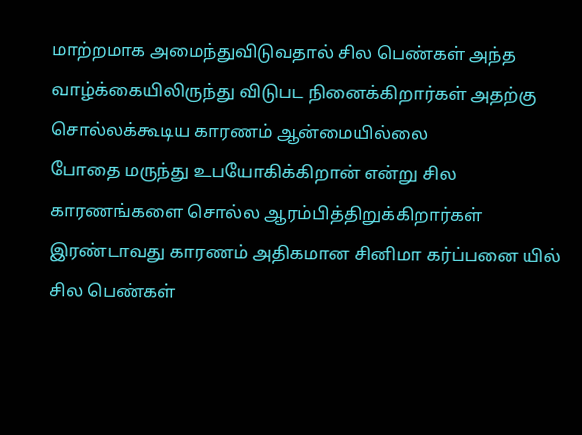மாற்றமாக அமைந்துவிடுவதால் சில பெண்கள் அந்த வாழ்க்கையிலிருந்து விடுபட நினைக்கிறார்கள் அதற்கு சொல்லக்கூடிய காரணம் ஆன்மையில்லை
போதை மருந்து உபயோகிக்கிறான் என்று சில காரணங்களை சொல்ல ஆரம்பித்திறுக்கிறார்கள் இரண்டாவது காரணம் அதிகமான சினிமா கர்ப்பனை யில் சில பெண்கள்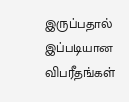இருப்பதால் இப்படியான விபரீதங்கள்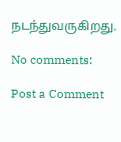நடந்துவருகிறது.

No comments:

Post a Comment